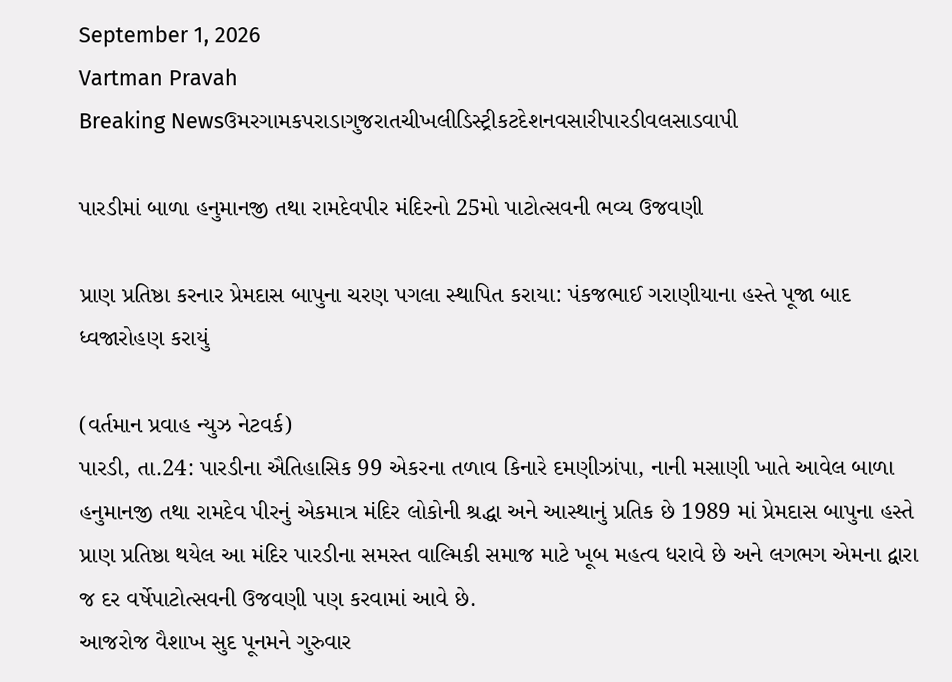September 1, 2026
Vartman Pravah
Breaking Newsઉમરગામકપરાડાગુજરાતચીખલીડિસ્ટ્રીકટદેશનવસારીપારડીવલસાડવાપી

પારડીમાં બાળા હનુમાનજી તથા રામદેવપીર મંદિરનો 25મો પાટોત્‍સવની ભવ્‍ય ઉજવણી

પ્રાણ પ્રતિષ્ઠા કરનાર પ્રેમદાસ બાપુના ચરણ પગલા સ્‍થાપિત કરાયા: પંકજભાઈ ગરાણીયાના હસ્‍તે પૂજા બાદ ધ્‍વજારોહણ કરાયું

(વર્તમાન પ્રવાહ ન્‍યુઝ નેટવર્ક)
પારડી, તા.24: પારડીના ઐતિહાસિક 99 એકરના તળાવ કિનારે દમણીઝાંપા, નાની મસાણી ખાતે આવેલ બાળા હનુમાનજી તથા રામદેવ પીરનું એકમાત્ર મંદિર લોકોની શ્રદ્ધા અને આસ્‍થાનું પ્રતિક છે 1989 માં પ્રેમદાસ બાપુના હસ્‍તે પ્રાણ પ્રતિષ્ઠા થયેલ આ મંદિર પારડીના સમસ્‍ત વાલ્‍મિકી સમાજ માટે ખૂબ મહત્‍વ ધરાવે છે અને લગભગ એમના દ્વારા જ દર વર્ષેપાટોત્‍સવની ઉજવણી પણ કરવામાં આવે છે.
આજરોજ વૈશાખ સુદ પૂનમને ગુરુવાર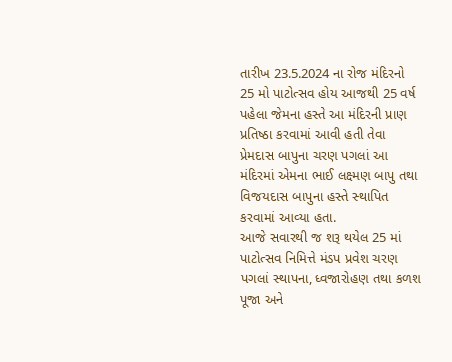તારીખ 23.5.2024 ના રોજ મંદિરનો 25 મો પાટોત્‍સવ હોય આજથી 25 વર્ષ પહેલા જેમના હસ્‍તે આ મંદિરની પ્રાણ પ્રતિષ્ઠા કરવામાં આવી હતી તેવા પ્રેમદાસ બાપુના ચરણ પગલાં આ મંદિરમાં એમના ભાઈ લક્ષ્મણ બાપુ તથા વિજયદાસ બાપુના હસ્‍તે સ્‍થાપિત કરવામાં આવ્‍યા હતા.
આજે સવારથી જ શરૂ થયેલ 25 માં પાટોત્‍સવ નિમિત્તે મંડપ પ્રવેશ ચરણ પગલાં સ્‍થાપના, ધ્‍વજારોહણ તથા કળશ પૂજા અને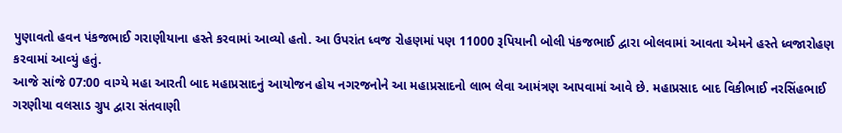પુણાવતો હવન પંકજભાઈ ગરાણીયાના હસ્‍તે કરવામાં આવ્‍યો હતો. આ ઉપરાંત ધ્‍વજ રોહણમાં પણ 11000 રૂપિયાની બોલી પંકજભાઈ દ્વારા બોલવામાં આવતા એમને હસ્‍તે ધ્‍વજારોહણ કરવામાં આવ્‍યું હતું.
આજે સાંજે 07:00 વાગ્‍યે મહા આરતી બાદ મહાપ્રસાદનું આયોજન હોય નગરજનોને આ મહાપ્રસાદનો લાભ લેવા આમંત્રણ આપવામાં આવે છે. મહાપ્રસાદ બાદ વિકીભાઈ નરસિંહભાઈ ગરણીયા વલસાડ ગ્રુપ દ્વારા સંતવાણી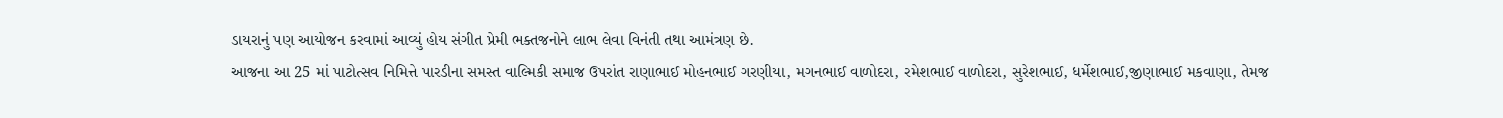ડાયરાનું પણ આયોજન કરવામાં આવ્‍યું હોય સંગીત પ્રેમી ભક્‍તજનોને લાભ લેવા વિનંતી તથા આમંત્રણ છે.
આજના આ 25 માં પાટોત્‍સવ નિમિત્તે પારડીના સમસ્‍ત વાલ્‍મિકી સમાજ ઉપરાંત રાણાભાઈ મોહનભાઈ ગરણીયા, મગનભાઈ વાળોદરા, રમેશભાઈ વાળોદરા, સુરેશભાઈ, ધર્મેશભાઈ,જીણાભાઈ મકવાણા, તેમજ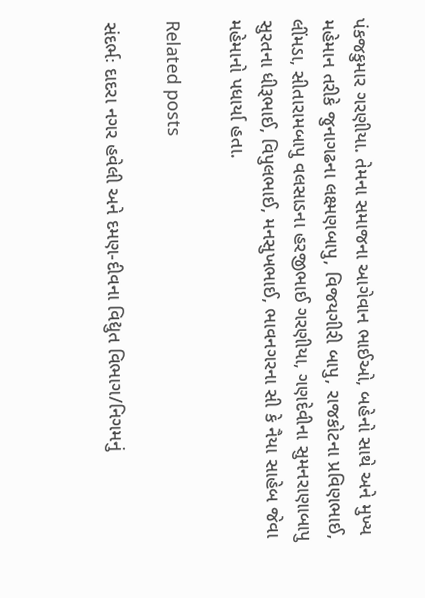પંકજકુમાર ગરણીયા. તેમના સમાજના આગેવાન ભાઈઓ, બહેનો સાથે અને મુખ્‍ય મહેમાન તરીકે જુનાગઢના લક્ષ્મણબાપુ, વિજયગીરી બાપુ, રાજકોટના પ્રવિણભાઈ, લીંમડા, સીતારામબાપુ વલસાડના હરજીભાઈ ગરણીયા, ગણદેવીના સુમનરાણાબાપુ સુરતના ધીરૂભાઈ, વિપુલભાઈ, મનસુખભાઈ, ભાવનગરના સી કે નૈયા સાહેબ જેવા મહેમાનો પધાર્યા હતા.

Related posts

સંદર્ભઃ દાદરા નગર હવેલી અને દમણ-દીવના વિદ્યુત વિભાગ/નિગમનું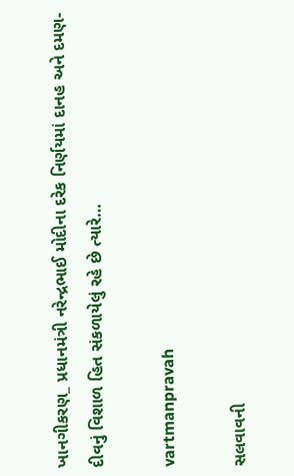ખાનગીકરણ_ પ્રધાનમંત્રી નરેન્‍દ્રભાઈ મોદીના દરેક નિર્ણયમાં દાનહ અને દમણ-દીવનું વિશાળ હિત સંકળાયેલું રહે છે ત્‍યારે…

vartmanpravah

સલવાવની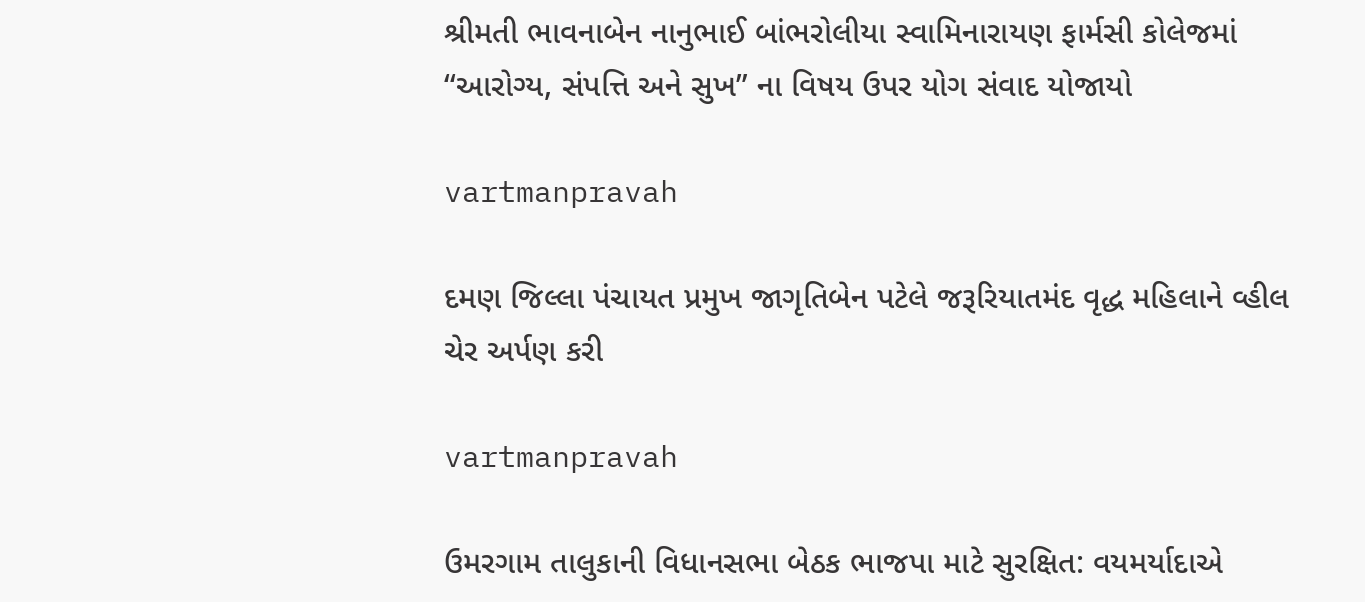શ્રીમતી ભાવનાબેન નાનુભાઈ બાંભરોલીયા સ્‍વામિનારાયણ ફાર્મસી કોલેજમાં ‘‘આરોગ્‍ય, સંપત્તિ અને સુખ” ના વિષય ઉપર યોગ સંવાદ યોજાયો

vartmanpravah

દમણ જિલ્લા પંચાયત પ્રમુખ જાગૃતિબેન પટેલે જરૂરિયાતમંદ વૃદ્ધ મહિલાને વ્‍હીલ ચેર અર્પણ કરી

vartmanpravah

ઉમરગામ તાલુકાની વિધાનસભા બેઠક ભાજપા માટે સુરક્ષિત: વયમર્યાદાએ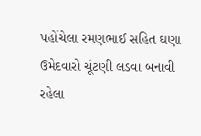પહોંચેલા રમણભાઈ સહિત ઘણા ઉમેદવારો ચૂંટણી લડવા બનાવી રહેલા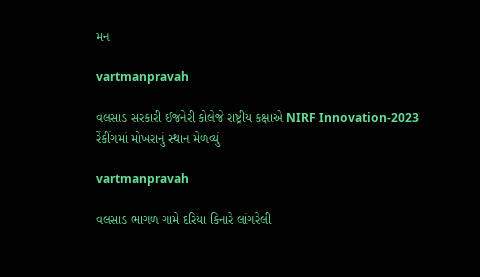મન

vartmanpravah

વલસાડ સરકારી ઈજનેરી કોલેજે રાષ્ટ્રીય કક્ષાએ NIRF Innovation-2023 રેંકીંગમાં મોખરાનું સ્થાન મેળવ્યું

vartmanpravah

વલસાડ ભાગળ ગામે દરિયા કિનારે લાંગરેલી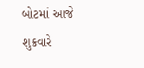બોટમાં આજે શુક્રવારે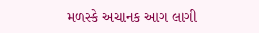મળસ્‍કે અચાનક આગ લાગી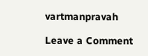vartmanpravah

Leave a Comment